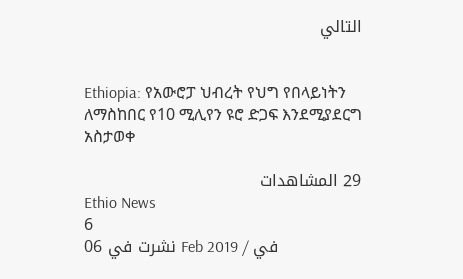التالي


Ethiopia: የአውሮፓ ህብረት የህግ የበላይነትን ለማስከበር የ10 ሚሊየን ዩሮ ድጋፍ እንደሚያደርግ አስታወቀ

29 المشاهدات
Ethio News
6
نشرت في 06 Feb 2019 / في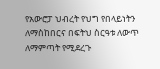የአውሮፓ ህብረት የህግ የበላይነትን ለማስከበርና በፍትህ ስርዓቱ ለውጥ ለማምጣት የሚደረጉ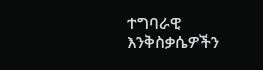ተግባራዊ እንቅስቃሴዎችን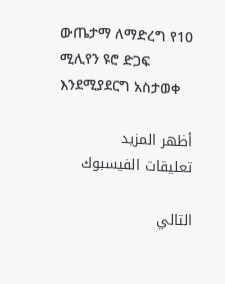ውጤታማ ለማድረግ የ10 ሚሊየን ዩሮ ድጋፍ እንደሚያደርግ አስታወቀ

أظهر المزيد
تعليقات الفيسبوك

التالي